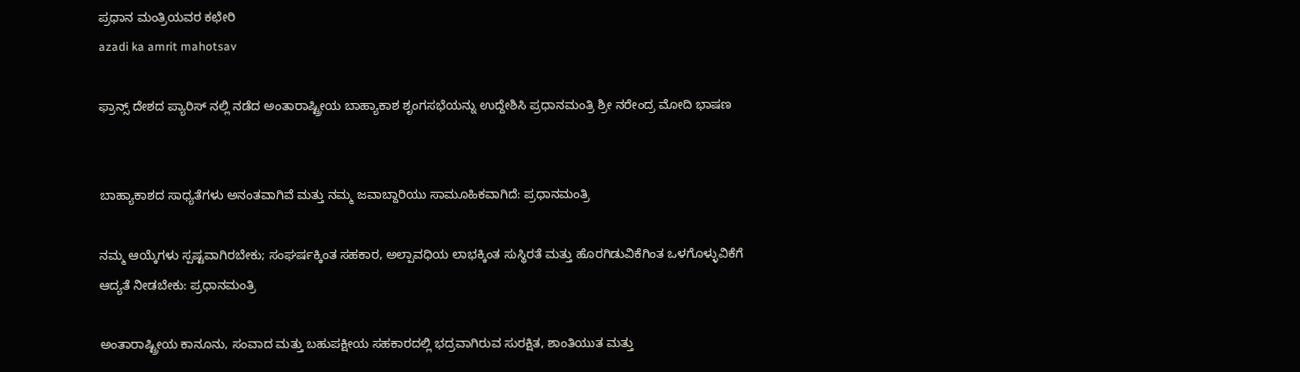ಪ್ರಧಾನ ಮಂತ್ರಿಯವರ ಕಛೇರಿ
azadi ka amrit mahotsav

ಫ್ರಾನ್ಸ್ ದೇಶದ ಪ್ಯಾರಿಸ್ ನಲ್ಲಿ ನಡೆದ ಅಂತಾರಾಷ್ಟ್ರೀಯ ಬಾಹ್ಯಾಕಾಶ ಶೃಂಗಸಭೆಯನ್ನು ಉದ್ದೇಶಿಸಿ ಪ್ರಧಾನಮಂತ್ರಿ ಶ್ರೀ ನರೇಂದ್ರ ಮೋದಿ ಭಾಷಣ


ಬಾಹ್ಯಾಕಾಶದ ಸಾಧ್ಯತೆಗಳು ಅನಂತವಾಗಿವೆ ಮತ್ತು ನಮ್ಮ ಜವಾಬ್ದಾರಿಯು ಸಾಮೂಹಿಕವಾಗಿದೆ: ಪ್ರಧಾನಮಂತ್ರಿ

ನಮ್ಮ ಆಯ್ಕೆಗಳು ಸ್ಪಷ್ಟವಾಗಿರಬೇಕು; ಸಂಘರ್ಷಕ್ಕಿಂತ ಸಹಕಾರ, ಅಲ್ಪಾವಧಿಯ ಲಾಭಕ್ಕಿಂತ ಸುಸ್ಥಿರತೆ ಮತ್ತು ಹೊರಗಿಡುವಿಕೆಗಿಂತ ಒಳಗೊಳ್ಳುವಿಕೆಗೆ ಆದ್ಯತೆ ನೀಡಬೇಕು: ಪ್ರಧಾನಮಂತ್ರಿ

ಅಂತಾರಾಷ್ಟ್ರೀಯ ಕಾನೂನು, ಸಂವಾದ ಮತ್ತು ಬಹುಪಕ್ಷೀಯ ಸಹಕಾರದಲ್ಲಿ ಭದ್ರವಾಗಿರುವ ಸುರಕ್ಷಿತ, ಶಾಂತಿಯುತ ಮತ್ತು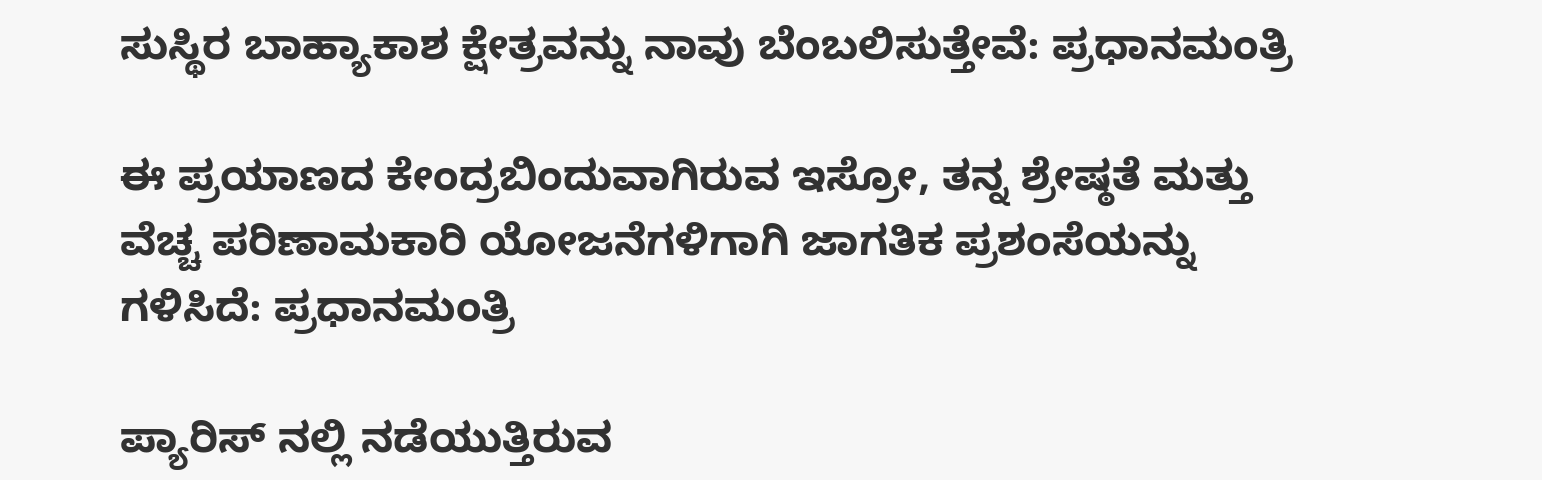ಸುಸ್ಥಿರ ಬಾಹ್ಯಾಕಾಶ ಕ್ಷೇತ್ರವನ್ನು ನಾವು ಬೆಂಬಲಿಸುತ್ತೇವೆ: ಪ್ರಧಾನಮಂತ್ರಿ

ಈ ಪ್ರಯಾಣದ ಕೇಂದ್ರಬಿಂದುವಾಗಿರುವ ಇಸ್ರೋ, ತನ್ನ ಶ್ರೇಷ್ಠತೆ ಮತ್ತು ವೆಚ್ಚ ಪರಿಣಾಮಕಾರಿ ಯೋಜನೆಗಳಿಗಾಗಿ ಜಾಗತಿಕ ಪ್ರಶಂಸೆಯನ್ನು ಗಳಿಸಿದೆ: ಪ್ರಧಾನಮಂತ್ರಿ

ಪ್ಯಾರಿಸ್ ನಲ್ಲಿ ನಡೆಯುತ್ತಿರುವ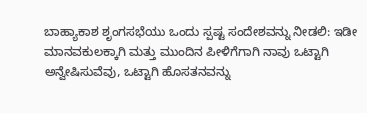ಬಾಹ್ಯಾಕಾಶ ಶೃಂಗಸಭೆಯು ಒಂದು ಸ್ಪಷ್ಟ ಸಂದೇಶವನ್ನು ನೀಡಲಿ: ಇಡೀ ಮಾನವಕುಲಕ್ಕಾಗಿ ಮತ್ತು ಮುಂದಿನ ಪೀಳಿಗೆಗಾಗಿ ನಾವು ಒಟ್ಟಾಗಿ ಅನ್ವೇಷಿಸುವೆವು, ಒಟ್ಟಾಗಿ ಹೊಸತನವನ್ನು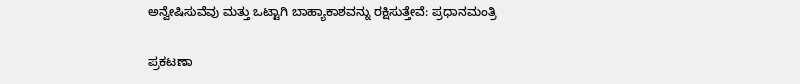ಅನ್ವೇಷಿಸುವೆವು ಮತ್ತು ಒಟ್ಟಾಗಿ ಬಾಹ್ಯಾಕಾಶವನ್ನು ರಕ್ಷಿಸುತ್ತೇವೆ: ಪ್ರಧಾನಮಂತ್ರಿ

ಪ್ರಕಟಣಾ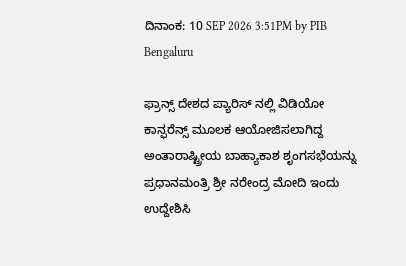ದಿನಾಂಕ: 10 SEP 2026 3:51PM by PIB Bengaluru

ಫ್ರಾನ್ಸ್ ದೇಶದ ಪ್ಯಾರಿಸ್ ನಲ್ಲಿ ವಿಡಿಯೋ ಕಾನ್ಫರೆನ್ಸ್ ಮೂಲಕ ಆಯೋಜಿಸಲಾಗಿದ್ದ ಅಂತಾರಾಷ್ಟ್ರೀಯ ಬಾಹ್ಯಾಕಾಶ ಶೃಂಗಸಭೆಯನ್ನು ಪ್ರಧಾನಮಂತ್ರಿ ಶ್ರೀ ನರೇಂದ್ರ ಮೋದಿ ಇಂದು ಉದ್ದೇಶಿಸಿ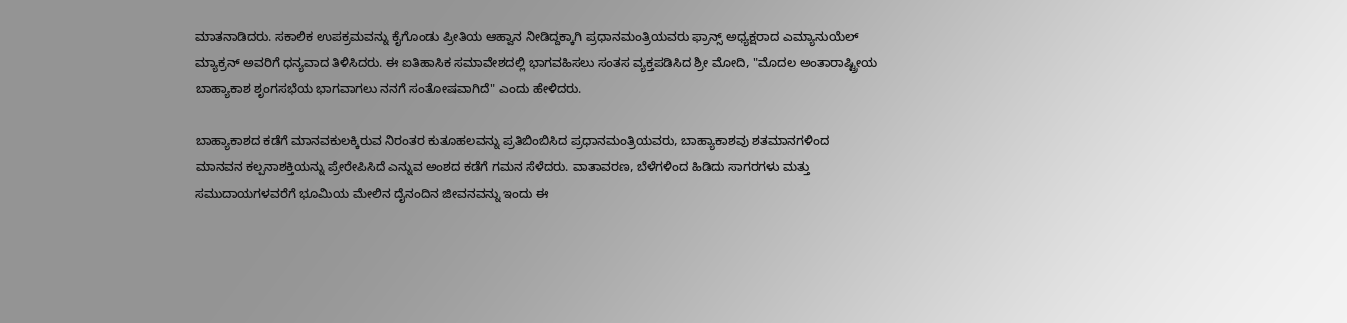ಮಾತನಾಡಿದರು. ಸಕಾಲಿಕ ಉಪಕ್ರಮವನ್ನು ಕೈಗೊಂಡು ಪ್ರೀತಿಯ ಆಹ್ವಾನ ನೀಡಿದ್ದಕ್ಕಾಗಿ ಪ್ರಧಾನಮಂತ್ರಿಯವರು ಫ್ರಾನ್ಸ್ ಅಧ್ಯಕ್ಷರಾದ ಎಮ್ಯಾನುಯೆಲ್ ಮ್ಯಾಕ್ರನ್ ಅವರಿಗೆ ಧನ್ಯವಾದ ತಿಳಿಸಿದರು. ಈ ಐತಿಹಾಸಿಕ ಸಮಾವೇಶದಲ್ಲಿ ಭಾಗವಹಿಸಲು ಸಂತಸ ವ್ಯಕ್ತಪಡಿಸಿದ ಶ್ರೀ ಮೋದಿ, "ಮೊದಲ ಅಂತಾರಾಷ್ಟ್ರೀಯ ಬಾಹ್ಯಾಕಾಶ ಶೃಂಗಸಭೆಯ ಭಾಗವಾಗಲು ನನಗೆ ಸಂತೋಷವಾಗಿದೆ" ಎಂದು ಹೇಳಿದರು.

ಬಾಹ್ಯಾಕಾಶದ ಕಡೆಗೆ ಮಾನವಕುಲಕ್ಕಿರುವ ನಿರಂತರ ಕುತೂಹಲವನ್ನು ಪ್ರತಿಬಿಂಬಿಸಿದ ಪ್ರಧಾನಮಂತ್ರಿಯವರು, ಬಾಹ್ಯಾಕಾಶವು ಶತಮಾನಗಳಿಂದ ಮಾನವನ ಕಲ್ಪನಾಶಕ್ತಿಯನ್ನು ಪ್ರೇರೇಪಿಸಿದೆ ಎನ್ನುವ ಅಂಶದ ಕಡೆಗೆ ಗಮನ ಸೆಳೆದರು. ವಾತಾವರಣ, ಬೆಳೆಗಳಿಂದ ಹಿಡಿದು ಸಾಗರಗಳು ಮತ್ತು ಸಮುದಾಯಗಳವರೆಗೆ ಭೂಮಿಯ ಮೇಲಿನ ದೈನಂದಿನ ಜೀವನವನ್ನು ಇಂದು ಈ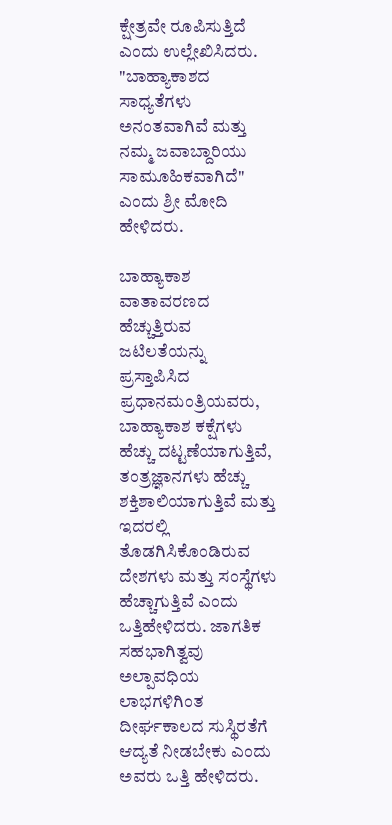ಕ್ಷೇತ್ರವೇ ರೂಪಿಸುತ್ತಿದೆ ಎಂದು ಉಲ್ಲೇಖಿಸಿದರು. "ಬಾಹ್ಯಾಕಾಶದ ಸಾಧ್ಯತೆಗಳು ಅನಂತವಾಗಿವೆ ಮತ್ತು ನಮ್ಮ ಜವಾಬ್ದಾರಿಯು ಸಾಮೂಹಿಕವಾಗಿದೆ" ಎಂದು ಶ್ರೀ ಮೋದಿ ಹೇಳಿದರು.

ಬಾಹ್ಯಾಕಾಶ ವಾತಾವರಣದ ಹೆಚ್ಚುತ್ತಿರುವ ಜಟಿಲತೆಯನ್ನು ಪ್ರಸ್ತಾಪಿಸಿದ ಪ್ರಧಾನಮಂತ್ರಿಯವರು, ಬಾಹ್ಯಾಕಾಶ ಕಕ್ಷೆಗಳು ಹೆಚ್ಚು ದಟ್ಟಣೆಯಾಗುತ್ತಿವೆ, ತಂತ್ರಜ್ಞಾನಗಳು ಹೆಚ್ಚು ಶಕ್ತಿಶಾಲಿಯಾಗುತ್ತಿವೆ ಮತ್ತು ಇದರಲ್ಲಿ ತೊಡಗಿಸಿಕೊಂಡಿರುವ ದೇಶಗಳು ಮತ್ತು ಸಂಸ್ಥೆಗಳು ಹೆಚ್ಚಾಗುತ್ತಿವೆ ಎಂದು ಒತ್ತಿಹೇಳಿದರು. ಜಾಗತಿಕ ಸಹಭಾಗಿತ್ವವು ಅಲ್ಪಾವಧಿಯ ಲಾಭಗಳಿಗಿಂತ ದೀರ್ಘಕಾಲದ ಸುಸ್ಥಿರತೆಗೆ ಆದ್ಯತೆ ನೀಡಬೇಕು ಎಂದು ಅವರು ಒತ್ತಿ ಹೇಳಿದರು.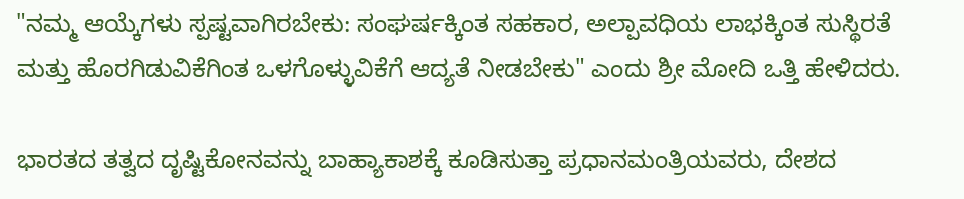"ನಮ್ಮ ಆಯ್ಕೆಗಳು ಸ್ಪಷ್ಟವಾಗಿರಬೇಕು: ಸಂಘರ್ಷಕ್ಕಿಂತ ಸಹಕಾರ, ಅಲ್ಪಾವಧಿಯ ಲಾಭಕ್ಕಿಂತ ಸುಸ್ಥಿರತೆ ಮತ್ತು ಹೊರಗಿಡುವಿಕೆಗಿಂತ ಒಳಗೊಳ್ಳುವಿಕೆಗೆ ಆದ್ಯತೆ ನೀಡಬೇಕು" ಎಂದು ಶ್ರೀ ಮೋದಿ ಒತ್ತಿ ಹೇಳಿದರು.

ಭಾರತದ ತತ್ವದ ದೃಷ್ಟಿಕೋನವನ್ನು ಬಾಹ್ಯಾಕಾಶಕ್ಕೆ ಕೂಡಿಸುತ್ತಾ ಪ್ರಧಾನಮಂತ್ರಿಯವರು, ದೇಶದ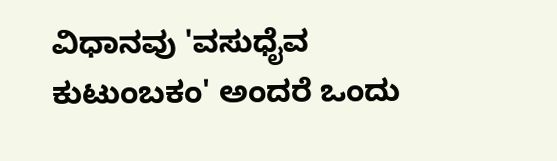ವಿಧಾನವು 'ವಸುಧೈವ ಕುಟುಂಬಕಂ' ಅಂದರೆ ಒಂದು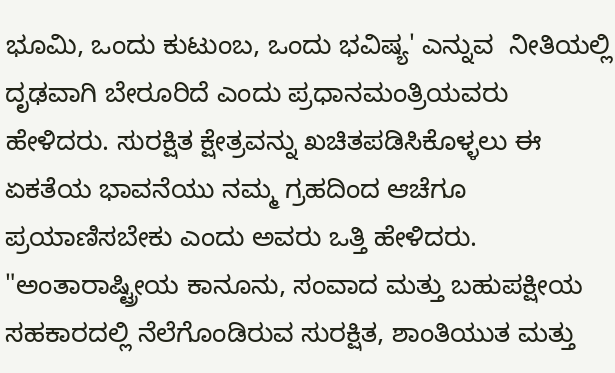ಭೂಮಿ, ಒಂದು ಕುಟುಂಬ, ಒಂದು ಭವಿಷ್ಯ' ಎನ್ನುವ  ನೀತಿಯಲ್ಲಿ ದೃಢವಾಗಿ ಬೇರೂರಿದೆ ಎಂದು ಪ್ರಧಾನಮಂತ್ರಿಯವರು ಹೇಳಿದರು. ಸುರಕ್ಷಿತ ಕ್ಷೇತ್ರವನ್ನು ಖಚಿತಪಡಿಸಿಕೊಳ್ಳಲು ಈ ಏಕತೆಯ ಭಾವನೆಯು ನಮ್ಮ ಗ್ರಹದಿಂದ ಆಚೆಗೂ ಪ್ರಯಾಣಿಸಬೇಕು ಎಂದು ಅವರು ಒತ್ತಿ ಹೇಳಿದರು. "ಅಂತಾರಾಷ್ಟ್ರೀಯ ಕಾನೂನು, ಸಂವಾದ ಮತ್ತು ಬಹುಪಕ್ಷೀಯ ಸಹಕಾರದಲ್ಲಿ ನೆಲೆಗೊಂಡಿರುವ ಸುರಕ್ಷಿತ, ಶಾಂತಿಯುತ ಮತ್ತು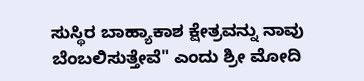ಸುಸ್ಥಿರ ಬಾಹ್ಯಾಕಾಶ ಕ್ಷೇತ್ರವನ್ನು ನಾವು ಬೆಂಬಲಿಸುತ್ತೇವೆ" ಎಂದು ಶ್ರೀ ಮೋದಿ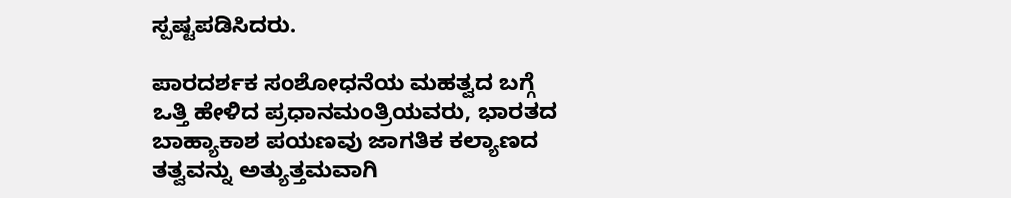ಸ್ಪಷ್ಟಪಡಿಸಿದರು.

ಪಾರದರ್ಶಕ ಸಂಶೋಧನೆಯ ಮಹತ್ವದ ಬಗ್ಗೆ ಒತ್ತಿ ಹೇಳಿದ ಪ್ರಧಾನಮಂತ್ರಿಯವರು, ಭಾರತದ ಬಾಹ್ಯಾಕಾಶ ಪಯಣವು ಜಾಗತಿಕ ಕಲ್ಯಾಣದ ತತ್ವವನ್ನು ಅತ್ಯುತ್ತಮವಾಗಿ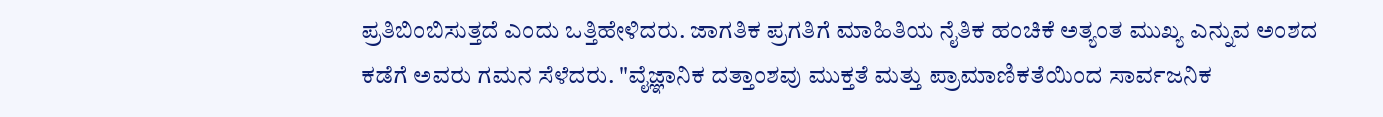ಪ್ರತಿಬಿಂಬಿಸುತ್ತದೆ ಎಂದು ಒತ್ತಿಹೇಳಿದರು. ಜಾಗತಿಕ ಪ್ರಗತಿಗೆ ಮಾಹಿತಿಯ ನೈತಿಕ ಹಂಚಿಕೆ ಅತ್ಯಂತ ಮುಖ್ಯ ಎನ್ನುವ ಅಂಶದ ಕಡೆಗೆ ಅವರು ಗಮನ ಸೆಳೆದರು. "ವೈಜ್ಞಾನಿಕ ದತ್ತಾಂಶವು ಮುಕ್ತತೆ ಮತ್ತು ಪ್ರಾಮಾಣಿಕತೆಯಿಂದ ಸಾರ್ವಜನಿಕ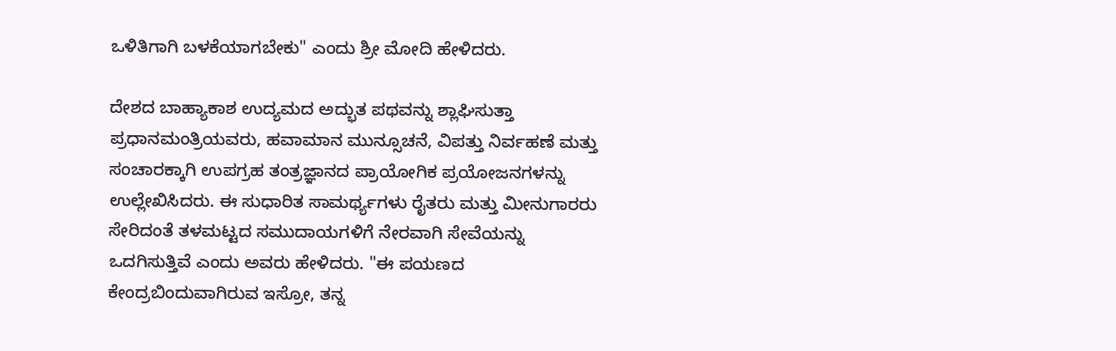ಒಳಿತಿಗಾಗಿ ಬಳಕೆಯಾಗಬೇಕು" ಎಂದು ಶ್ರೀ ಮೋದಿ ಹೇಳಿದರು.

ದೇಶದ ಬಾಹ್ಯಾಕಾಶ ಉದ್ಯಮದ ಅದ್ಭುತ ಪಥವನ್ನು ಶ್ಲಾಘಿಸುತ್ತಾ ಪ್ರಧಾನಮಂತ್ರಿಯವರು, ಹವಾಮಾನ ಮುನ್ಸೂಚನೆ, ವಿಪತ್ತು ನಿರ್ವಹಣೆ ಮತ್ತು ಸಂಚಾರಕ್ಕಾಗಿ ಉಪಗ್ರಹ ತಂತ್ರಜ್ಞಾನದ ಪ್ರಾಯೋಗಿಕ ಪ್ರಯೋಜನಗಳನ್ನು ಉಲ್ಲೇಖಿಸಿದರು. ಈ ಸುಧಾರಿತ ಸಾಮರ್ಥ್ಯಗಳು ರೈತರು ಮತ್ತು ಮೀನುಗಾರರು ಸೇರಿದಂತೆ ತಳಮಟ್ಟದ ಸಮುದಾಯಗಳಿಗೆ ನೇರವಾಗಿ ಸೇವೆಯನ್ನು ಒದಗಿಸುತ್ತಿವೆ ಎಂದು ಅವರು ಹೇಳಿದರು. "ಈ ಪಯಣದ ಕೇಂದ್ರಬಿಂದುವಾಗಿರುವ ಇಸ್ರೋ, ತನ್ನ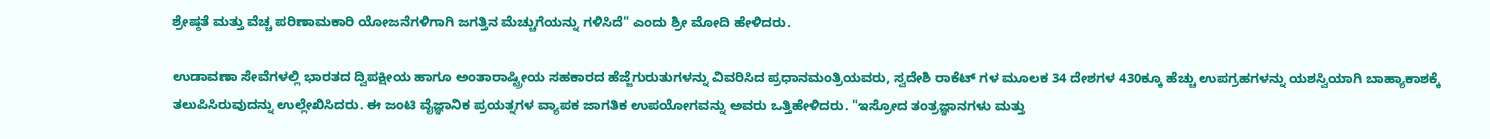ಶ್ರೇಷ್ಠತೆ ಮತ್ತು ವೆಚ್ಚ ಪರಿಣಾಮಕಾರಿ ಯೋಜನೆಗಳಿಗಾಗಿ ಜಗತ್ತಿನ ಮೆಚ್ಚುಗೆಯನ್ನು ಗಳಿಸಿದೆ" ಎಂದು ಶ್ರೀ ಮೋದಿ ಹೇಳಿದರು.

ಉಡಾವಣಾ ಸೇವೆಗಳಲ್ಲಿ ಭಾರತದ ದ್ವಿಪಕ್ಷೀಯ ಹಾಗೂ ಅಂತಾರಾಷ್ಟ್ರೀಯ ಸಹಕಾರದ ಹೆಜ್ಜೆಗುರುತುಗಳನ್ನು ವಿವರಿಸಿದ ಪ್ರಧಾನಮಂತ್ರಿಯವರು, ಸ್ವದೇಶಿ ರಾಕೆಟ್ ಗಳ ಮೂಲಕ 34 ದೇಶಗಳ 430ಕ್ಕೂ ಹೆಚ್ಚು ಉಪಗ್ರಹಗಳನ್ನು ಯಶಸ್ವಿಯಾಗಿ ಬಾಹ್ಯಾಕಾಶಕ್ಕೆ ತಲುಪಿಸಿರುವುದನ್ನು ಉಲ್ಲೇಖಿಸಿದರು. ಈ ಜಂಟಿ ವೈಜ್ಞಾನಿಕ ಪ್ರಯತ್ನಗಳ ವ್ಯಾಪಕ ಜಾಗತಿಕ ಉಪಯೋಗವನ್ನು ಅವರು ಒತ್ತಿಹೇಳಿದರು. "ಇಸ್ರೋದ ತಂತ್ರಜ್ಞಾನಗಳು ಮತ್ತು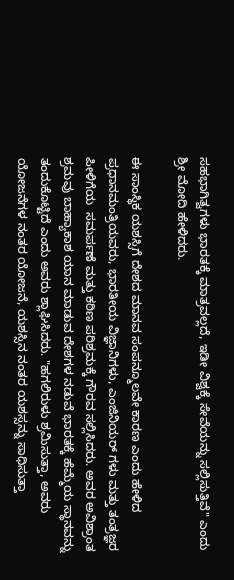ಸಹಭಾಗಿತ್ವಗಳು ಭಾರತಕ್ಕೆ ಮಾತ್ರವಲ್ಲದೆ, ಇಡೀ ವಿಶ್ವಕ್ಕೆ ಸೇವೆಯನ್ನು ಸಲ್ಲಿಸುತ್ತಿವೆ" ಎಂದು ಶ್ರೀ ಮೋದಿ ಹೇಳಿದರು.

ಈ ಸಾಂಸ್ಥಿಕ ಯಶಸ್ಸಿಗೆ ದೇಶದ ಮಾನವ ಸಂಪನ್ಮೂಲವೇ ಕಾರಣ ಎಂದು ಹೇಳಿದ ಪ್ರಧಾನಮಂತ್ರಿಯವರು, ಭಾರತೀಯ ವಿಜ್ಞಾನಿಗಳು, ಎಂಜಿನಿಯರ್ ಗಳು ಮತ್ತು ತಂತ್ರಜ್ಞರ ಪೀಳಿಗೆಯ  ಸಮರ್ಪಣೆ ಮತ್ತು ಕಠಿಣ ಪರಿಶ್ರಮಕ್ಕೆ ಗೌರವ ಸಲ್ಲಿಸಿದರು. ಅವರ ಅವಿಶ್ರಾಂತ ಶ್ರಮವು ಬಾಹ್ಯಾಕಾಶ ಯಾನ ಮಾಡುವ ದೇಶಗಳ ನಡುವೆ ಭಾರತಕ್ಕೆ ಹೆಮ್ಮೆಯ ಸ್ಥಾನವನ್ನು ತಂದುಕೊಟ್ಟಿದೆ ಎಂದು ಅವರು ಶ್ಲಾಘಿಸಿದರು. "ಹಗಲಿರುಳು ಶ್ರಮಿಸುತ್ತಾ, ಅವರು ಯೋಜನೆಗಳ ನಂತರ ಯೋಜನೆ, ಯಶಸ್ಸಿನ ನಂತರ ಯಶಸ್ಸನ್ನು ಸಾಧಿಸುತ್ತಾ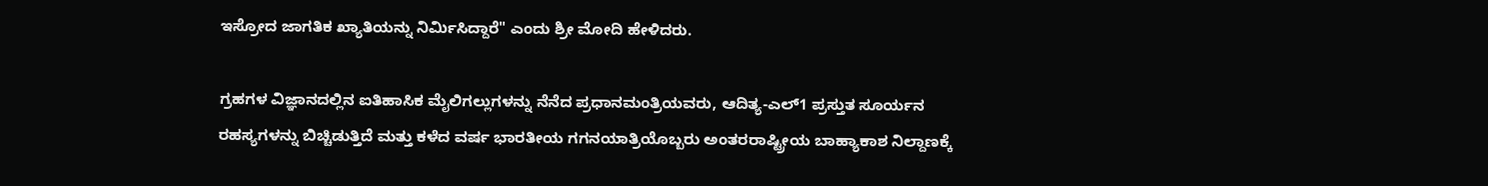ಇಸ್ರೋದ ಜಾಗತಿಕ ಖ್ಯಾತಿಯನ್ನು ನಿರ್ಮಿಸಿದ್ದಾರೆ" ಎಂದು ಶ್ರೀ ಮೋದಿ ಹೇಳಿದರು.

ಗ್ರಹಗಳ ವಿಜ್ಞಾನದಲ್ಲಿನ ಐತಿಹಾಸಿಕ ಮೈಲಿಗಲ್ಲುಗಳನ್ನು ನೆನೆದ ಪ್ರಧಾನಮಂತ್ರಿಯವರು, ಆದಿತ್ಯ-ಎಲ್1 ಪ್ರಸ್ತುತ ಸೂರ್ಯನ ರಹಸ್ಯಗಳನ್ನು ಬಿಚ್ಚಿಡುತ್ತಿದೆ ಮತ್ತು ಕಳೆದ ವರ್ಷ ಭಾರತೀಯ ಗಗನಯಾತ್ರಿಯೊಬ್ಬರು ಅಂತರರಾಷ್ಟ್ರೀಯ ಬಾಹ್ಯಾಕಾಶ ನಿಲ್ದಾಣಕ್ಕೆ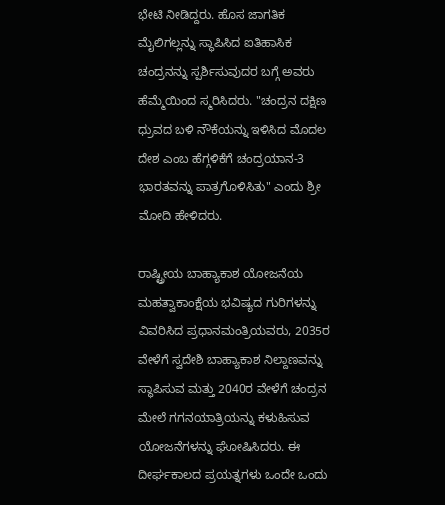ಭೇಟಿ ನೀಡಿದ್ದರು. ಹೊಸ ಜಾಗತಿಕ ಮೈಲಿಗಲ್ಲನ್ನು ಸ್ಥಾಪಿಸಿದ ಐತಿಹಾಸಿಕ ಚಂದ್ರನನ್ನು ಸ್ಪರ್ಶಿಸುವುದರ ಬಗ್ಗೆ ಅವರು ಹೆಮ್ಮೆಯಿಂದ ಸ್ಮರಿಸಿದರು. "ಚಂದ್ರನ ದಕ್ಷಿಣ ಧ್ರುವದ ಬಳಿ ನೌಕೆಯನ್ನು ಇಳಿಸಿದ ಮೊದಲ ದೇಶ ಎಂಬ ಹೆಗ್ಗಳಿಕೆಗೆ ಚಂದ್ರಯಾನ-3 ಭಾರತವನ್ನು ಪಾತ್ರಗೊಳಿಸಿತು" ಎಂದು ಶ್ರೀ ಮೋದಿ ಹೇಳಿದರು.

ರಾಷ್ಟ್ರೀಯ ಬಾಹ್ಯಾಕಾಶ ಯೋಜನೆಯ ಮಹತ್ವಾಕಾಂಕ್ಷೆಯ ಭವಿಷ್ಯದ ಗುರಿಗಳನ್ನು ವಿವರಿಸಿದ ಪ್ರಧಾನಮಂತ್ರಿಯವರು, 2035ರ ವೇಳೆಗೆ ಸ್ವದೇಶಿ ಬಾಹ್ಯಾಕಾಶ ನಿಲ್ದಾಣವನ್ನು ಸ್ಥಾಪಿಸುವ ಮತ್ತು 2040ರ ವೇಳೆಗೆ ಚಂದ್ರನ ಮೇಲೆ ಗಗನಯಾತ್ರಿಯನ್ನು ಕಳುಹಿಸುವ ಯೋಜನೆಗಳನ್ನು ಘೋಷಿಸಿದರು. ಈ ದೀರ್ಘಕಾಲದ ಪ್ರಯತ್ನಗಳು ಒಂದೇ ಒಂದು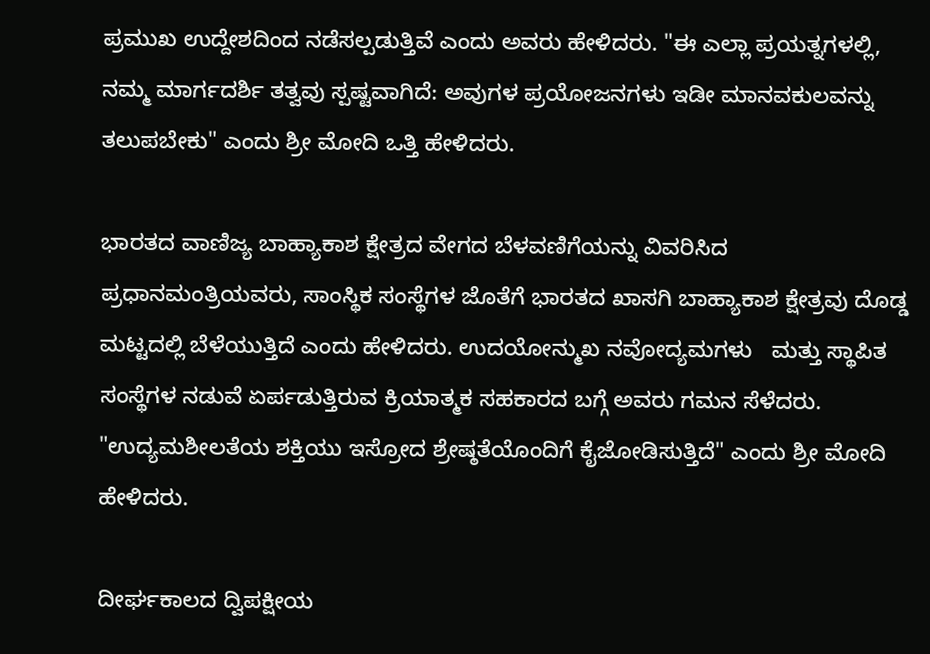ಪ್ರಮುಖ ಉದ್ದೇಶದಿಂದ ನಡೆಸಲ್ಪಡುತ್ತಿವೆ ಎಂದು ಅವರು ಹೇಳಿದರು. "ಈ ಎಲ್ಲಾ ಪ್ರಯತ್ನಗಳಲ್ಲಿ, ನಮ್ಮ ಮಾರ್ಗದರ್ಶಿ ತತ್ವವು ಸ್ಪಷ್ಟವಾಗಿದೆ: ಅವುಗಳ ಪ್ರಯೋಜನಗಳು ಇಡೀ ಮಾನವಕುಲವನ್ನು ತಲುಪಬೇಕು" ಎಂದು ಶ್ರೀ ಮೋದಿ ಒತ್ತಿ ಹೇಳಿದರು.

ಭಾರತದ ವಾಣಿಜ್ಯ ಬಾಹ್ಯಾಕಾಶ ಕ್ಷೇತ್ರದ ವೇಗದ ಬೆಳವಣಿಗೆಯನ್ನು ವಿವರಿಸಿದ ಪ್ರಧಾನಮಂತ್ರಿಯವರು, ಸಾಂಸ್ಥಿಕ ಸಂಸ್ಥೆಗಳ ಜೊತೆಗೆ ಭಾರತದ ಖಾಸಗಿ ಬಾಹ್ಯಾಕಾಶ ಕ್ಷೇತ್ರವು ದೊಡ್ಡ ಮಟ್ಟದಲ್ಲಿ ಬೆಳೆಯುತ್ತಿದೆ ಎಂದು ಹೇಳಿದರು. ಉದಯೋನ್ಮುಖ ನವೋದ್ಯಮಗಳು   ಮತ್ತು ಸ್ಥಾಪಿತ ಸಂಸ್ಥೆಗಳ ನಡುವೆ ಏರ್ಪಡುತ್ತಿರುವ ಕ್ರಿಯಾತ್ಮಕ ಸಹಕಾರದ ಬಗ್ಗೆ ಅವರು ಗಮನ ಸೆಳೆದರು. "ಉದ್ಯಮಶೀಲತೆಯ ಶಕ್ತಿಯು ಇಸ್ರೋದ ಶ್ರೇಷ್ಠತೆಯೊಂದಿಗೆ ಕೈಜೋಡಿಸುತ್ತಿದೆ" ಎಂದು ಶ್ರೀ ಮೋದಿ ಹೇಳಿದರು.

ದೀರ್ಘಕಾಲದ ದ್ವಿಪಕ್ಷೀಯ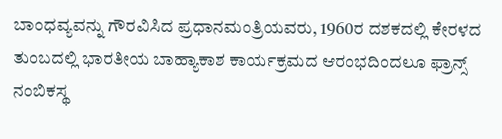ಬಾಂಧವ್ಯವನ್ನು ಗೌರವಿಸಿದ ಪ್ರಧಾನಮಂತ್ರಿಯವರು, 1960ರ ದಶಕದಲ್ಲಿ ಕೇರಳದ ತುಂಬದಲ್ಲಿ ಭಾರತೀಯ ಬಾಹ್ಯಾಕಾಶ ಕಾರ್ಯಕ್ರಮದ ಆರಂಭದಿಂದಲೂ ಫ್ರಾನ್ಸ್ ನಂಬಿಕಸ್ಥ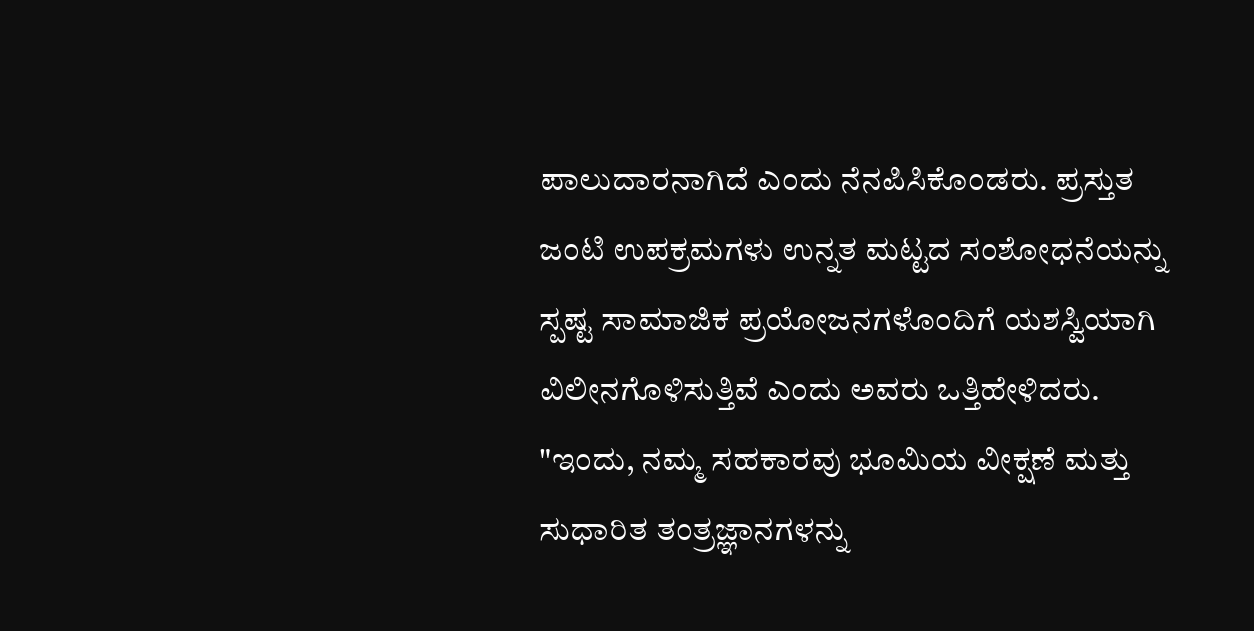ಪಾಲುದಾರನಾಗಿದೆ ಎಂದು ನೆನಪಿಸಿಕೊಂಡರು. ಪ್ರಸ್ತುತ ಜಂಟಿ ಉಪಕ್ರಮಗಳು ಉನ್ನತ ಮಟ್ಟದ ಸಂಶೋಧನೆಯನ್ನು ಸ್ಪಷ್ಟ ಸಾಮಾಜಿಕ ಪ್ರಯೋಜನಗಳೊಂದಿಗೆ ಯಶಸ್ವಿಯಾಗಿ ವಿಲೀನಗೊಳಿಸುತ್ತಿವೆ ಎಂದು ಅವರು ಒತ್ತಿಹೇಳಿದರು. "ಇಂದು, ನಮ್ಮ ಸಹಕಾರವು ಭೂಮಿಯ ವೀಕ್ಷಣೆ ಮತ್ತು ಸುಧಾರಿತ ತಂತ್ರಜ್ಞಾನಗಳನ್ನು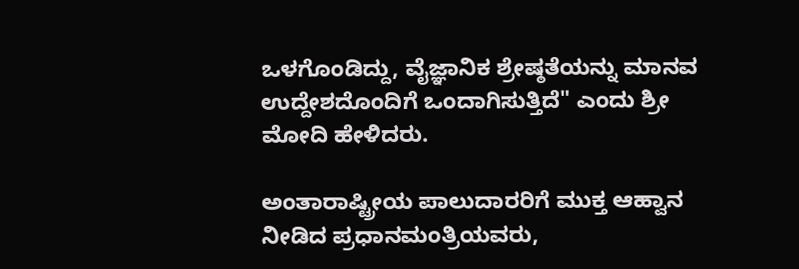ಒಳಗೊಂಡಿದ್ದು, ವೈಜ್ಞಾನಿಕ ಶ್ರೇಷ್ಠತೆಯನ್ನು ಮಾನವ ಉದ್ದೇಶದೊಂದಿಗೆ ಒಂದಾಗಿಸುತ್ತಿದೆ" ಎಂದು ಶ್ರೀ ಮೋದಿ ಹೇಳಿದರು.

ಅಂತಾರಾಷ್ಟ್ರೀಯ ಪಾಲುದಾರರಿಗೆ ಮುಕ್ತ ಆಹ್ವಾನ ನೀಡಿದ ಪ್ರಧಾನಮಂತ್ರಿಯವರು,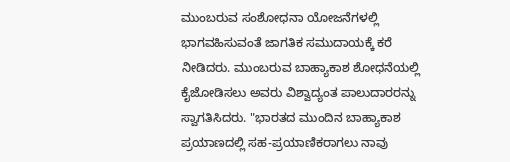ಮುಂಬರುವ ಸಂಶೋಧನಾ ಯೋಜನೆಗಳಲ್ಲಿ ಭಾಗವಹಿಸುವಂತೆ ಜಾಗತಿಕ ಸಮುದಾಯಕ್ಕೆ ಕರೆ ನೀಡಿದರು. ಮುಂಬರುವ ಬಾಹ್ಯಾಕಾಶ ಶೋಧನೆಯಲ್ಲಿ ಕೈಜೋಡಿಸಲು ಅವರು ವಿಶ್ವಾದ್ಯಂತ ಪಾಲುದಾರರನ್ನು ಸ್ವಾಗತಿಸಿದರು. "ಭಾರತದ ಮುಂದಿನ ಬಾಹ್ಯಾಕಾಶ ಪ್ರಯಾಣದಲ್ಲಿ ಸಹ-ಪ್ರಯಾಣಿಕರಾಗಲು ನಾವು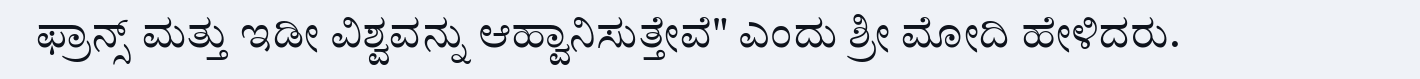ಫ್ರಾನ್ಸ್ ಮತ್ತು ಇಡೀ ವಿಶ್ವವನ್ನು ಆಹ್ವಾನಿಸುತ್ತೇವೆ" ಎಂದು ಶ್ರೀ ಮೋದಿ ಹೇಳಿದರು.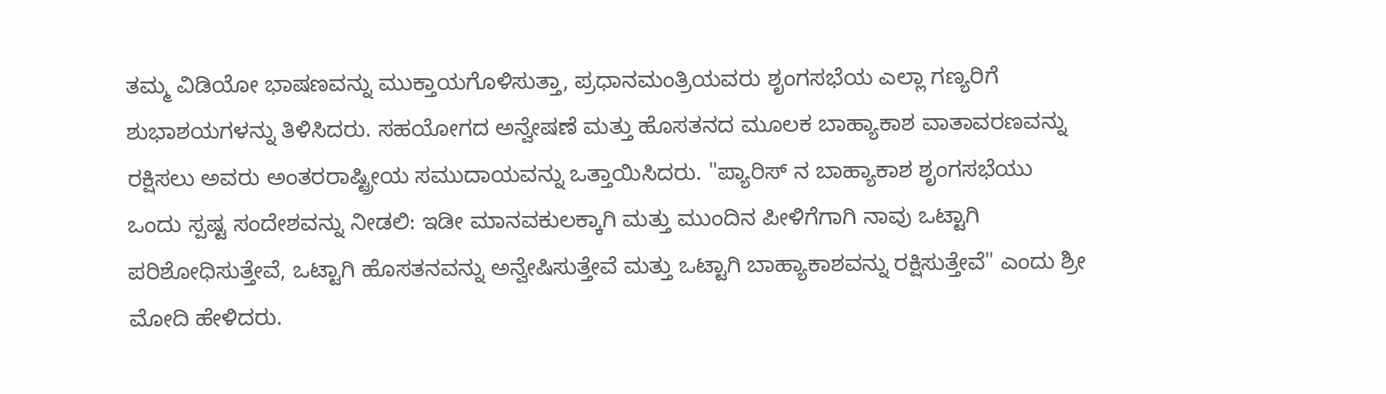ತಮ್ಮ ವಿಡಿಯೋ ಭಾಷಣವನ್ನು ಮುಕ್ತಾಯಗೊಳಿಸುತ್ತಾ, ಪ್ರಧಾನಮಂತ್ರಿಯವರು ಶೃಂಗಸಭೆಯ ಎಲ್ಲಾ ಗಣ್ಯರಿಗೆ ಶುಭಾಶಯಗಳನ್ನು ತಿಳಿಸಿದರು. ಸಹಯೋಗದ ಅನ್ವೇಷಣೆ ಮತ್ತು ಹೊಸತನದ ಮೂಲಕ ಬಾಹ್ಯಾಕಾಶ ವಾತಾವರಣವನ್ನು ರಕ್ಷಿಸಲು ಅವರು ಅಂತರರಾಷ್ಟ್ರೀಯ ಸಮುದಾಯವನ್ನು ಒತ್ತಾಯಿಸಿದರು. "ಪ್ಯಾರಿಸ್ ನ ಬಾಹ್ಯಾಕಾಶ ಶೃಂಗಸಭೆಯು ಒಂದು ಸ್ಪಷ್ಟ ಸಂದೇಶವನ್ನು ನೀಡಲಿ: ಇಡೀ ಮಾನವಕುಲಕ್ಕಾಗಿ ಮತ್ತು ಮುಂದಿನ ಪೀಳಿಗೆಗಾಗಿ ನಾವು ಒಟ್ಟಾಗಿ ಪರಿಶೋಧಿಸುತ್ತೇವೆ, ಒಟ್ಟಾಗಿ ಹೊಸತನವನ್ನು ಅನ್ವೇಷಿಸುತ್ತೇವೆ ಮತ್ತು ಒಟ್ಟಾಗಿ ಬಾಹ್ಯಾಕಾಶವನ್ನು ರಕ್ಷಿಸುತ್ತೇವೆ" ಎಂದು ಶ್ರೀ ಮೋದಿ ಹೇಳಿದರು.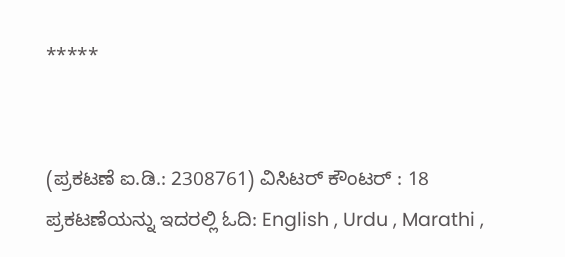*****


(ಪ್ರಕಟಣೆ ಐ.ಡಿ.: 2308761) ವಿಸಿಟರ್ ಕೌಂಟರ್ : 18
ಪ್ರಕಟಣೆಯನ್ನು ಇದರಲ್ಲಿ ಓದಿ: English , Urdu , Marathi ,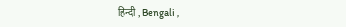हिन्दी , Bengali ,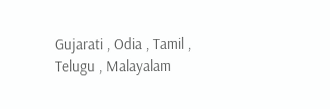Gujarati , Odia , Tamil , Telugu , Malayalam